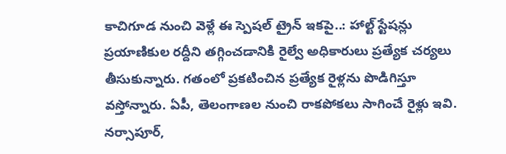కాచిగూడ నుంచి వెళ్లే ఈ స్పెషల్ ట్రైన్ ఇకపై..: హాల్ట్ స్టేషన్లు
ప్రయాణికుల రద్దీని తగ్గించడానికి రైల్వే అధికారులు ప్రత్యేక చర్యలు తీసుకున్నారు. గతంలో ప్రకటించిన ప్రత్యేక రైళ్లను పొడిగిస్తూ వస్తోన్నారు. ఏపీ, తెలంగాణల నుంచి రాకపోకలు సాగించే రైళ్లు ఇవి. నర్సాపూర్,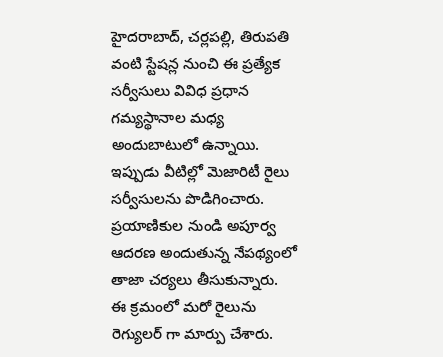హైదరాబాద్, చర్లపల్లి, తిరుపతి వంటి స్టేషన్ల నుంచి ఈ ప్రత్యేక సర్వీసులు వివిధ ప్రధాన గమ్యస్థానాల మధ్య అందుబాటులో ఉన్నాయి. ఇప్పుడు వీటిల్లో మెజారిటీ రైలు సర్వీసులను పొడిగించారు. ప్రయాణికుల నుండి అపూర్వ ఆదరణ అందుతున్న నేపథ్యంలో తాజా చర్యలు తీసుకున్నారు.
ఈ క్రమంలో మరో రైలును రెగ్యులర్ గా మార్పు చేశారు.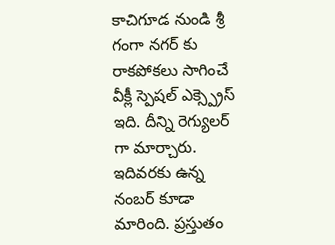కాచిగూడ నుండి శ్రీ గంగా నగర్ కు రాకపోకలు సాగించే వీక్లీ స్పెషల్ ఎక్స్ప్రెస్ ఇది. దీన్ని రెగ్యులర్ గా మార్చారు. ఇదివరకు ఉన్న నంబర్ కూడా మారింది. ప్రస్తుతం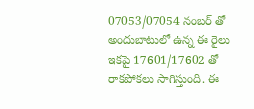07053/07054 నంబర్ తో అందుబాటులో ఉన్న ఈ రైలు ఇకపై 17601/17602 తో రాకపోకలు సాగిస్తుంది. ఈ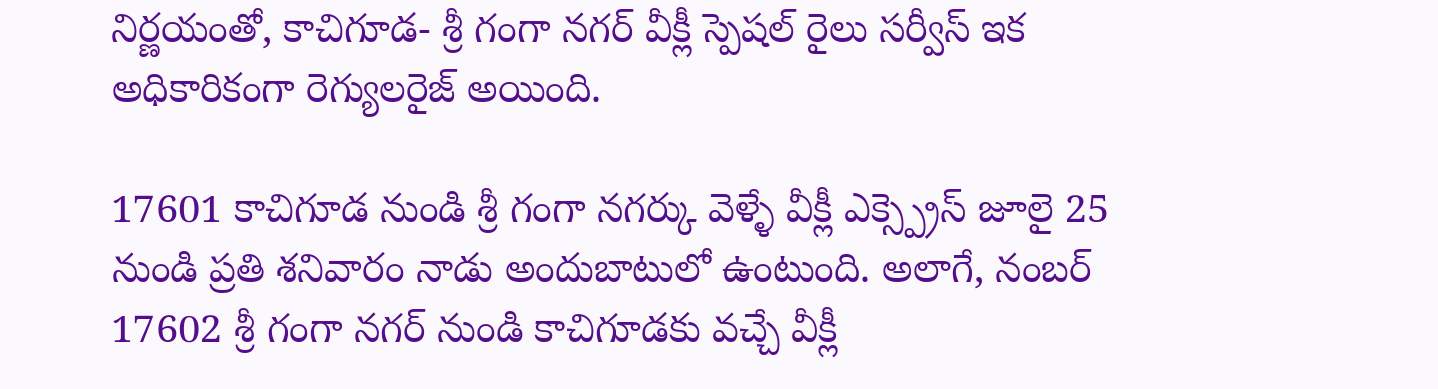నిర్ణయంతో, కాచిగూడ- శ్రీ గంగా నగర్ వీక్లీ స్పెషల్ రైలు సర్వీస్ ఇక అధికారికంగా రెగ్యులరైజ్ అయింది.

17601 కాచిగూడ నుండి శ్రీ గంగా నగర్కు వెళ్ళే వీక్లీ ఎక్స్ప్రెస్ జూలై 25 నుండి ప్రతి శనివారం నాడు అందుబాటులో ఉంటుంది. అలాగే, నంబర్ 17602 శ్రీ గంగా నగర్ నుండి కాచిగూడకు వచ్చే వీక్లీ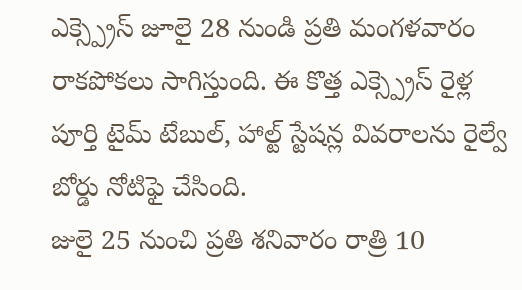ఎక్స్ప్రెస్ జూలై 28 నుండి ప్రతి మంగళవారం రాకపోకలు సాగిస్తుంది. ఈ కొత్త ఎక్స్ప్రెస్ రైళ్ల పూర్తి టైమ్ టేబుల్, హాల్ట్ స్టేషన్ల వివరాలను రైల్వే బోర్డు నోటిఫై చేసింది.
జులై 25 నుంచి ప్రతి శనివారం రాత్రి 10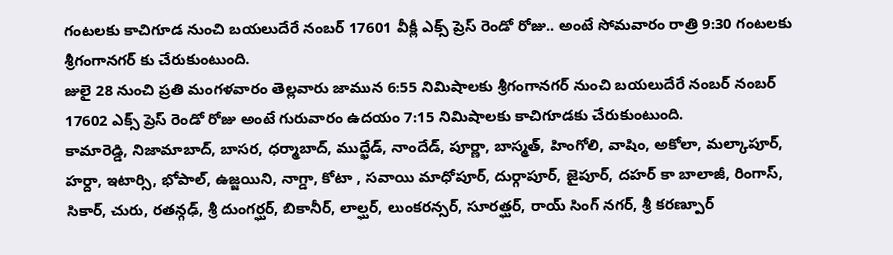గంటలకు కాచిగూడ నుంచి బయలుదేరే నంబర్ 17601 వీక్లీ ఎక్స్ ప్రెస్ రెండో రోజు.. అంటే సోమవారం రాత్రి 9:30 గంటలకు శ్రీగంగానగర్ కు చేరుకుంటుంది.
జులై 28 నుంచి ప్రతి మంగళవారం తెల్లవారు జామున 6:55 నిమిషాలకు శ్రీగంగానగర్ నుంచి బయలుదేరే నంబర్ నంబర్ 17602 ఎక్స్ ప్రెస్ రెండో రోజు అంటే గురువారం ఉదయం 7:15 నిమిషాలకు కాచిగూడకు చేరుకుంటుంది.
కామారెడ్డి, నిజామాబాద్, బాసర, ధర్మాబాద్, ముద్ఖేడ్, నాందేడ్, పూర్ణా, బాస్మత్, హింగోలి, వాషిం, అకోలా, మల్కాపూర్, హర్దా, ఇటార్సి, భోపాల్, ఉజ్జయిని, నాగ్డా, కోటా , సవాయి మాధోపూర్, దుర్గాపూర్, జైపూర్, దహర్ కా బాలాజీ, రింగాస్, సికార్, చురు, రతన్గఢ్, శ్రీ దుంగర్ఘర్, బికానీర్, లాల్ఘర్, లుంకరన్సర్, సూరత్ఘర్, రాయ్ సింగ్ నగర్, శ్రీ కరణ్పూర్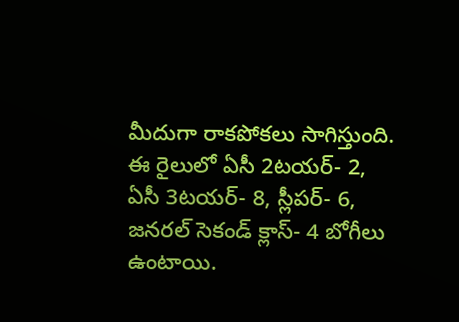మీదుగా రాకపోకలు సాగిస్తుంది.
ఈ రైలులో ఏసీ 2టయర్- 2, ఏసీ 3టయర్- 8, స్లీపర్- 6, జనరల్ సెకండ్ క్లాస్- 4 బోగీలు ఉంటాయి.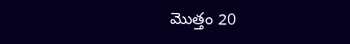మొత్తం 20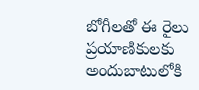బోగీలతో ఈ రైలు ప్రయాణికులకు అందుబాటులోకి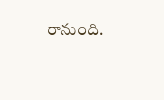రానుంది.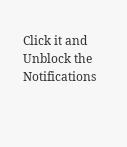Click it and Unblock the Notifications